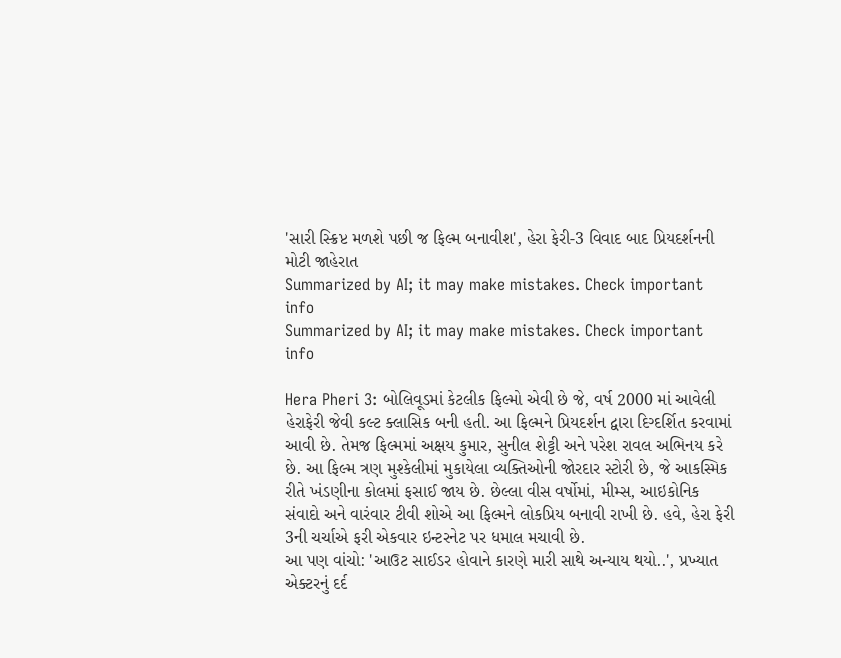'સારી સ્ક્રિપ્ટ મળશે પછી જ ફિલ્મ બનાવીશ', હેરા ફેરી-3 વિવાદ બાદ પ્રિયદર્શનની મોટી જાહેરાત
Summarized by AI; it may make mistakes. Check important info
Summarized by AI; it may make mistakes. Check important info

Hera Pheri 3: બોલિવૂડમાં કેટલીક ફિલ્મો એવી છે જે, વર્ષ 2000 માં આવેલી હેરાફેરી જેવી કલ્ટ ક્લાસિક બની હતી. આ ફિલ્મને પ્રિયદર્શન દ્વારા દિગ્દર્શિત કરવામાં આવી છે. તેમજ ફિલ્મમાં અક્ષય કુમાર, સુનીલ શેટ્ટી અને પરેશ રાવલ અભિનય કરે છે. આ ફિલ્મ ત્રણ મુશ્કેલીમાં મુકાયેલા વ્યક્તિઓની જોરદાર સ્ટોરી છે, જે આકસ્મિક રીતે ખંડણીના કોલમાં ફસાઈ જાય છે. છેલ્લા વીસ વર્ષોમાં, મીમ્સ, આઇકોનિક સંવાદો અને વારંવાર ટીવી શોએ આ ફિલ્મને લોકપ્રિય બનાવી રાખી છે. હવે, હેરા ફેરી 3ની ચર્ચાએ ફરી એકવાર ઇન્ટરનેટ પર ધમાલ મચાવી છે.
આ પણ વાંચો: 'આઉટ સાઈડર હોવાને કારણે મારી સાથે અન્યાય થયો..', પ્રખ્યાત એક્ટરનું દર્દ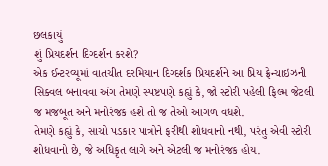છલકાયું
શું પ્રિયદર્શન દિગ્દર્શન કરશે?
એક ઈન્ટરવ્યૂમાં વાતચીત દરમિયાન દિગ્દર્શક પ્રિયદર્શને આ પ્રિય ફ્રેન્ચાઇઝની સિક્વલ બનાવવા અંગ તેમણે સ્પષ્ટપણે કહ્યું કે, જો સ્ટોરી પહેલી ફિલ્મ જેટલી જ મજબૂત અને મનોરંજક હશે તો જ તેઓ આગળ વધશે.
તેમણે કહ્યું કે, સાચો પડકાર પાત્રોને ફરીથી શોધવાનો નથી, પરંતુ એવી સ્ટોરી શોધવાનો છે, જે અધિકૃત લાગે અને એટલી જ મનોરંજક હોય.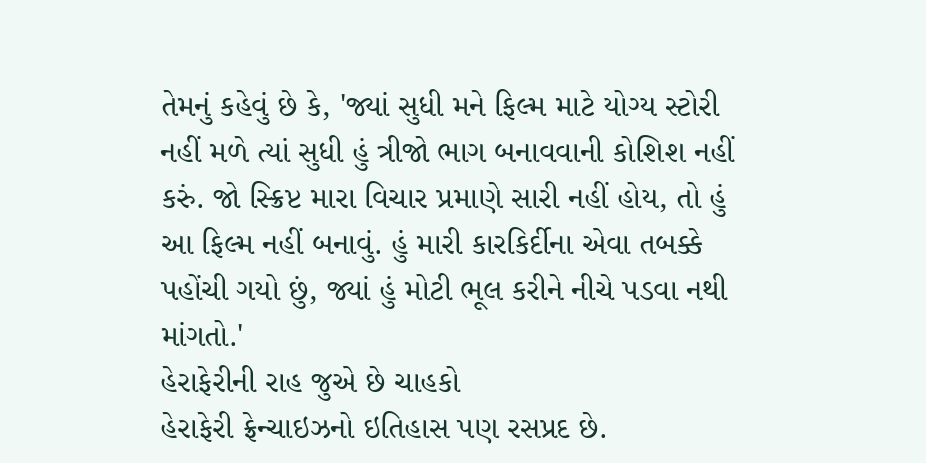તેમનું કહેવું છે કે, 'જ્યાં સુધી મને ફિલ્મ માટે યોગ્ય સ્ટોરી નહીં મળે ત્યાં સુધી હું ત્રીજો ભાગ બનાવવાની કોશિશ નહીં કરું. જો સ્ક્રિપ્ટ મારા વિચાર પ્રમાણે સારી નહીં હોય, તો હું આ ફિલ્મ નહીં બનાવું. હું મારી કારકિર્દીના એવા તબક્કે પહોંચી ગયો છું, જ્યાં હું મોટી ભૂલ કરીને નીચે પડવા નથી માંગતો.'
હેરાફેરીની રાહ જુએ છે ચાહકો
હેરાફેરી ફ્રેન્ચાઇઝનો ઇતિહાસ પણ રસપ્રદ છે.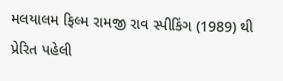મલયાલમ ફિલ્મ રામજી રાવ સ્પીકિંગ (1989) થી પ્રેરિત પહેલી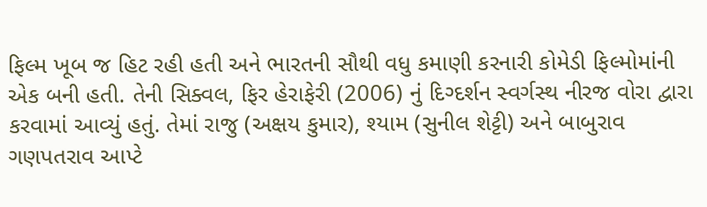ફિલ્મ ખૂબ જ હિટ રહી હતી અને ભારતની સૌથી વધુ કમાણી કરનારી કોમેડી ફિલ્મોમાંની એક બની હતી. તેની સિક્વલ, ફિર હેરાફેરી (2006) નું દિગ્દર્શન સ્વર્ગસ્થ નીરજ વોરા દ્વારા કરવામાં આવ્યું હતું. તેમાં રાજુ (અક્ષય કુમાર), શ્યામ (સુનીલ શેટ્ટી) અને બાબુરાવ ગણપતરાવ આપ્ટે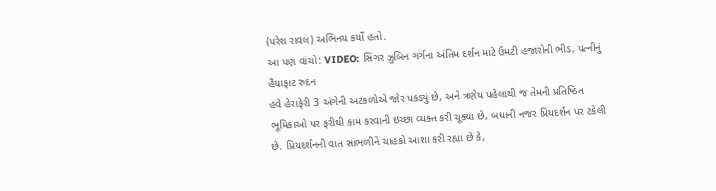(પરેશ રાવલ) અભિનય કર્યો હતો.
આ પણ વાંચો: VIDEO: સિંગર ઝુબિન ગર્ગના અંતિમ દર્શન માટે ઉમટી હજારોની ભીડ, પત્નીનું હૈયાફાટ રુદન
હવે હેરાફેરી 3 અંગેની અટકળોએ જોર પકડ્યું છે, અને ત્રણેય પહેલાથી જ તેમની પ્રતિષ્ઠિત ભૂમિકાઓ પર ફરીથી કામ કરવાની ઇચ્છા વ્યક્ત કરી ચૂક્યા છે, બધાની નજર પ્રિયદર્શન પર ટકેલી છે. પ્રિયદર્શનની વાત સાંભળીને ચાહકો આશા કરી રહ્યા છે કે,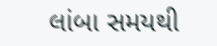લાંબા સમયથી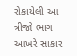રોકાયેલી આ ત્રીજો ભાગ આખરે સાકાર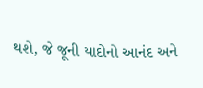થશે, જે જૂની યાદોનો આનંદ અને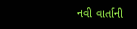નવી વાર્તાની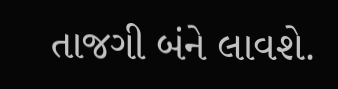તાજગી બંને લાવશે.